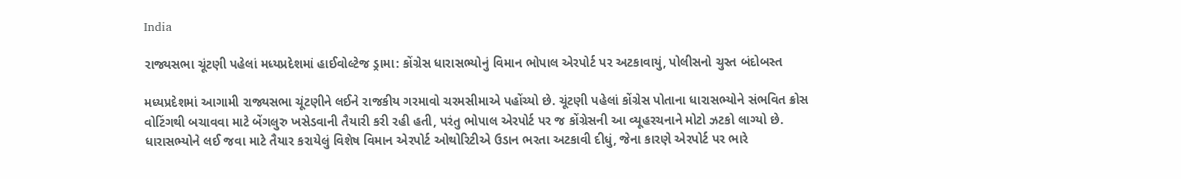India

રાજ્યસભા ચૂંટણી પહેલાં મધ્યપ્રદેશમાં હાઈવોલ્ટેજ ડ્રામા: કોંગ્રેસ ધારાસભ્યોનું વિમાન ભોપાલ એરપોર્ટ પર અટકાવાયું, પોલીસનો ચુસ્ત બંદોબસ્ત

મધ્યપ્રદેશમાં આગામી રાજ્યસભા ચૂંટણીને લઈને રાજકીય ગરમાવો ચરમસીમાએ પહોંચ્યો છે. ચૂંટણી પહેલાં કોંગ્રેસ પોતાના ધારાસભ્યોને સંભવિત ક્રોસ વોટિંગથી બચાવવા માટે બેંગલુરુ ખસેડવાની તૈયારી કરી રહી હતી, પરંતુ ભોપાલ એરપોર્ટ પર જ કોંગ્રેસની આ વ્યૂહરચનાને મોટો ઝટકો લાગ્યો છે. ધારાસભ્યોને લઈ જવા માટે તૈયાર કરાયેલું વિશેષ વિમાન એરપોર્ટ ઓથોરિટીએ ઉડાન ભરતા અટકાવી દીધું, જેના કારણે એરપોર્ટ પર ભારે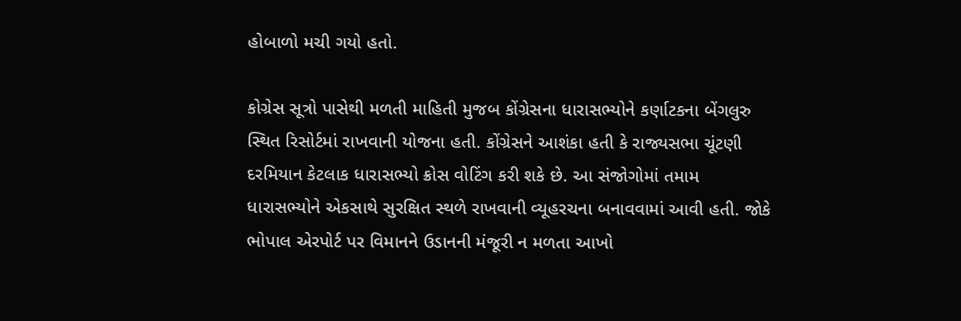હોબાળો મચી ગયો હતો.

કોગ્રેસ સૂત્રો પાસેથી મળતી માહિતી મુજબ કોંગ્રેસના ધારાસભ્યોને કર્ણાટકના બેંગલુરુ સ્થિત રિસોર્ટમાં રાખવાની યોજના હતી. કોંગ્રેસને આશંકા હતી કે રાજ્યસભા ચૂંટણી દરમિયાન કેટલાક ધારાસભ્યો ક્રોસ વોટિંગ કરી શકે છે. આ સંજોગોમાં તમામ ધારાસભ્યોને એકસાથે સુરક્ષિત સ્થળે રાખવાની વ્યૂહરચના બનાવવામાં આવી હતી. જોકે ભોપાલ એરપોર્ટ પર વિમાનને ઉડાનની મંજૂરી ન મળતા આખો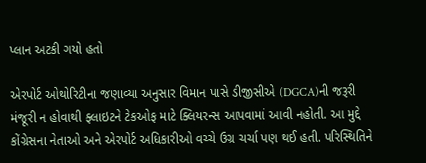પ્લાન અટકી ગયો હતો

એરપોર્ટ ઓથોરિટીના જણાવ્યા અનુસાર વિમાન પાસે ડીજીસીએ (DGCA)ની જરૂરી મંજૂરી ન હોવાથી ફ્લાઇટને ટેકઓફ માટે ક્લિયરન્સ આપવામાં આવી નહોતી. આ મુદ્દે કોંગ્રેસના નેતાઓ અને એરપોર્ટ અધિકારીઓ વચ્ચે ઉગ્ર ચર્ચા પણ થઈ હતી. પરિસ્થિતિને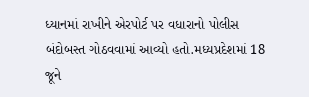ધ્યાનમાં રાખીને એરપોર્ટ પર વધારાનો પોલીસ બંદોબસ્ત ગોઠવવામાં આવ્યો હતો.મધ્યપ્રદેશમાં 18 જૂને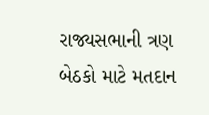રાજ્યસભાની ત્રણ બેઠકો માટે મતદાન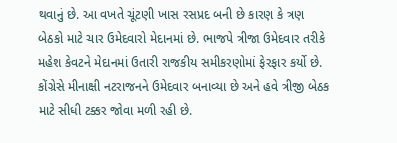થવાનું છે. આ વખતે ચૂંટણી ખાસ રસપ્રદ બની છે કારણ કે ત્રણ બેઠકો માટે ચાર ઉમેદવારો મેદાનમાં છે. ભાજપે ત્રીજા ઉમેદવાર તરીકે મહેશ કેવટને મેદાનમાં ઉતારી રાજકીય સમીકરણોમાં ફેરફાર કર્યો છે. કોંગ્રેસે મીનાક્ષી નટરાજનને ઉમેદવાર બનાવ્યા છે અને હવે ત્રીજી બેઠક માટે સીધી ટક્કર જોવા મળી રહી છે.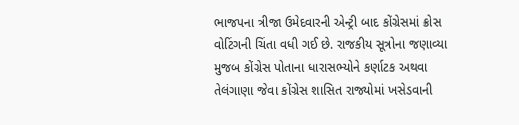ભાજપના ત્રીજા ઉમેદવારની એન્ટ્રી બાદ કોંગ્રેસમાં ક્રોસ વોટિંગની ચિંતા વધી ગઈ છે. રાજકીય સૂત્રોના જણાવ્યા મુજબ કોંગ્રેસ પોતાના ધારાસભ્યોને કર્ણાટક અથવા તેલંગાણા જેવા કોંગ્રેસ શાસિત રાજ્યોમાં ખસેડવાની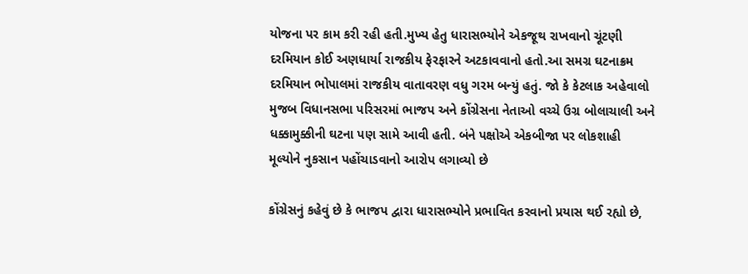યોજના પર કામ કરી રહી હતી.મુખ્ય હેતુ ધારાસભ્યોને એકજૂથ રાખવાનો ચૂંટણી દરમિયાન કોઈ અણધાર્યા રાજકીય ફેરફારને અટકાવવાનો હતો.આ સમગ્ર ઘટનાક્રમ દરમિયાન ભોપાલમાં રાજકીય વાતાવરણ વધુ ગરમ બન્યું હતું. જો કે કેટલાક અહેવાલો મુજબ વિધાનસભા પરિસરમાં ભાજપ અને કોંગ્રેસના નેતાઓ વચ્ચે ઉગ્ર બોલાચાલી અને ધક્કામુક્કીની ઘટના પણ સામે આવી હતી. બંને પક્ષોએ એકબીજા પર લોકશાહી મૂલ્યોને નુકસાન પહોંચાડવાનો આરોપ લગાવ્યો છે

કોંગ્રેસનું કહેવું છે કે ભાજપ દ્વારા ધારાસભ્યોને પ્રભાવિત કરવાનો પ્રયાસ થઈ રહ્યો છે,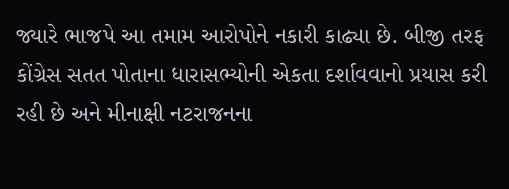જ્યારે ભાજપે આ તમામ આરોપોને નકારી કાઢ્યા છે. બીજી તરફ કોંગ્રેસ સતત પોતાના ધારાસભ્યોની એકતા દર્શાવવાનો પ્રયાસ કરી રહી છે અને મીનાક્ષી નટરાજનના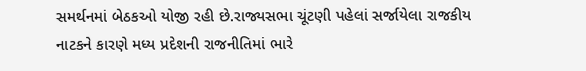સમર્થનમાં બેઠકઓ યોજી રહી છે.રાજ્યસભા ચૂંટણી પહેલાં સર્જાયેલા રાજકીય નાટકને કારણે મધ્ય પ્રદેશની રાજનીતિમાં ભારે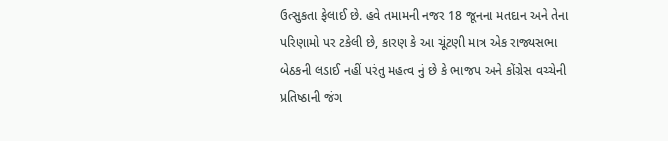ઉત્સુકતા ફેલાઈ છે. હવે તમામની નજર 18 જૂનના મતદાન અને તેના પરિણામો પર ટકેલી છે, કારણ કે આ ચૂંટણી માત્ર એક રાજ્યસભા બેઠકની લડાઈ નહીં પરંતુ મહત્વ નું છે કે ભાજપ અને કોંગ્રેસ વચ્ચેની પ્રતિષ્ઠાની જંગ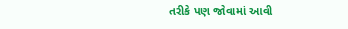તરીકે પણ જોવામાં આવી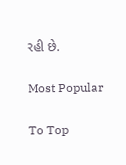રહી છે.

Most Popular

To Top